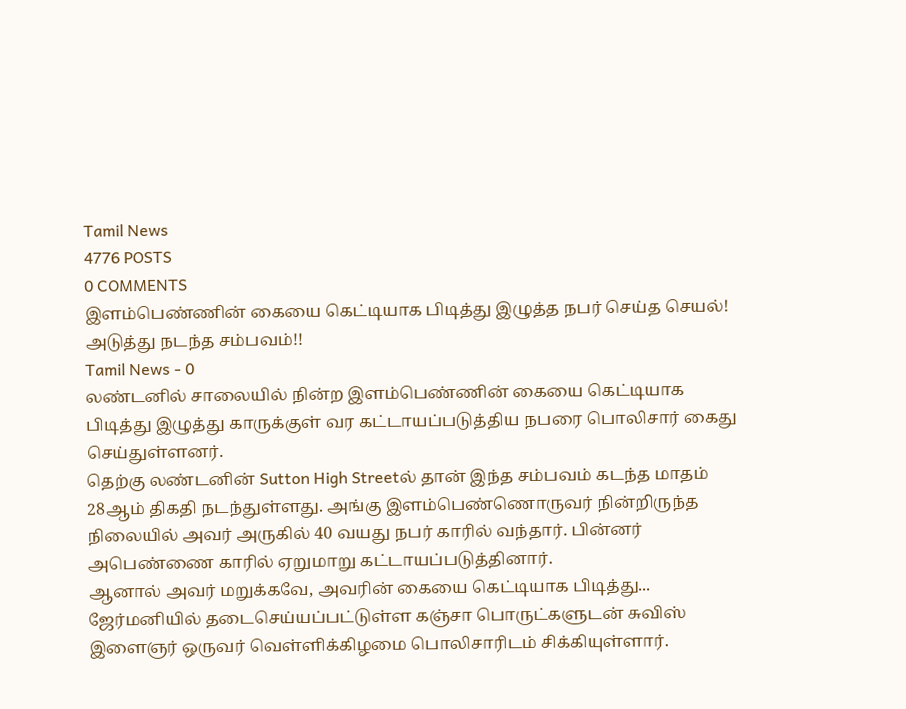Tamil News
4776 POSTS
0 COMMENTS
இளம்பெண்ணின் கையை கெட்டியாக பிடித்து இழுத்த நபர் செய்த செயல்! அடுத்து நடந்த சம்பவம்!!
Tamil News - 0
லண்டனில் சாலையில் நின்ற இளம்பெண்ணின் கையை கெட்டியாக பிடித்து இழுத்து காருக்குள் வர கட்டாயப்படுத்திய நபரை பொலிசார் கைது செய்துள்ளனர்.
தெற்கு லண்டனின் Sutton High Streetல் தான் இந்த சம்பவம் கடந்த மாதம் 28ஆம் திகதி நடந்துள்ளது. அங்கு இளம்பெண்ணொருவர் நின்றிருந்த நிலையில் அவர் அருகில் 40 வயது நபர் காரில் வந்தார். பின்னர் அபெண்ணை காரில் ஏறுமாறு கட்டாயப்படுத்தினார்.
ஆனால் அவர் மறுக்கவே, அவரின் கையை கெட்டியாக பிடித்து...
ஜேர்மனியில் தடைசெய்யப்பட்டுள்ள கஞ்சா பொருட்களுடன் சுவிஸ் இளைஞர் ஒருவர் வெள்ளிக்கிழமை பொலிசாரிடம் சிக்கியுள்ளார்.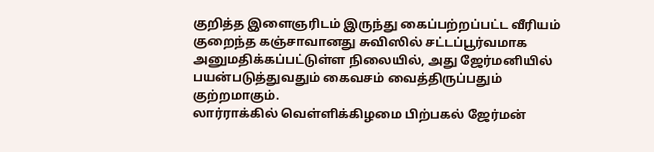குறித்த இளைஞரிடம் இருந்து கைப்பற்றப்பட்ட வீரியம் குறைந்த கஞ்சாவானது சுவிஸில் சட்டப்பூர்வமாக அனுமதிக்கப்பட்டுள்ள நிலையில், அது ஜேர்மனியில் பயன்படுத்துவதும் கைவசம் வைத்திருப்பதும் குற்றமாகும்.
லார்ராக்கில் வெள்ளிக்கிழமை பிற்பகல் ஜேர்மன்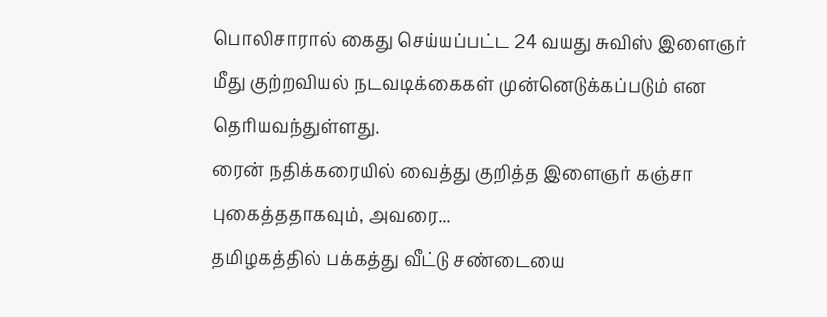பொலிசாரால் கைது செய்யப்பட்ட 24 வயது சுவிஸ் இளைஞர் மீது குற்றவியல் நடவடிக்கைகள் முன்னெடுக்கப்படும் என தெரியவந்துள்ளது.
ரைன் நதிக்கரையில் வைத்து குறித்த இளைஞர் கஞ்சா புகைத்ததாகவும், அவரை...
தமிழகத்தில் பக்கத்து வீட்டு சண்டையை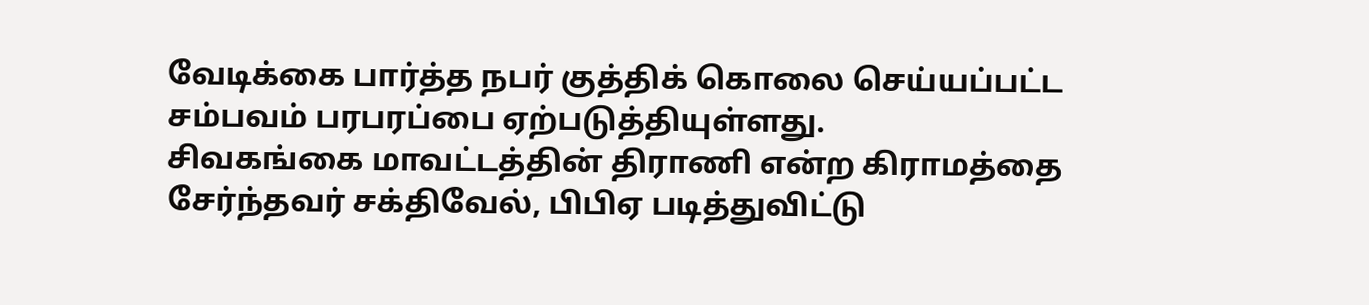வேடிக்கை பார்த்த நபர் குத்திக் கொலை செய்யப்பட்ட சம்பவம் பரபரப்பை ஏற்படுத்தியுள்ளது.
சிவகங்கை மாவட்டத்தின் திராணி என்ற கிராமத்தை சேர்ந்தவர் சக்திவேல், பிபிஏ படித்துவிட்டு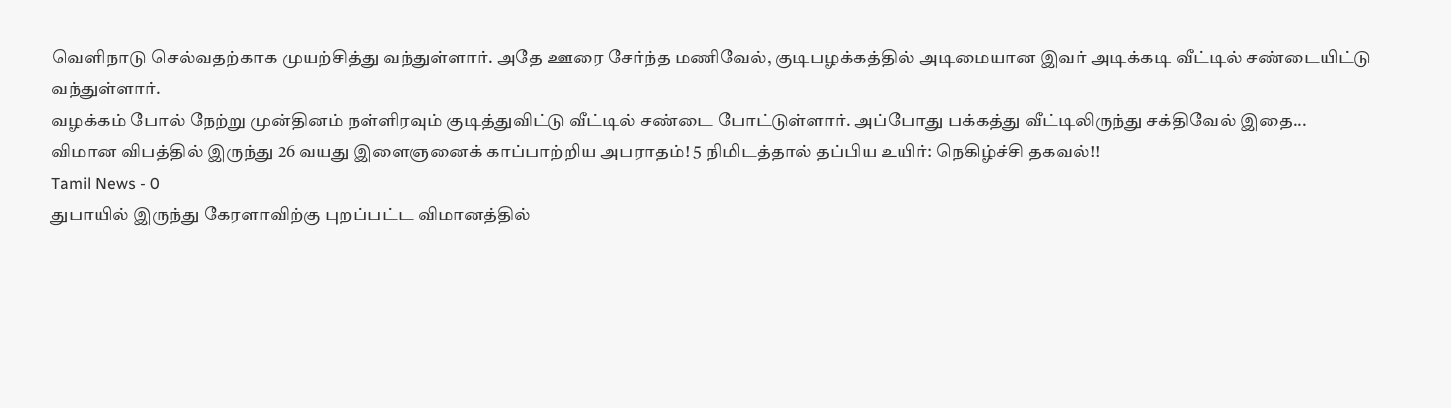வெளிநாடு செல்வதற்காக முயற்சித்து வந்துள்ளார். அதே ஊரை சேர்ந்த மணிவேல், குடிபழக்கத்தில் அடிமையான இவர் அடிக்கடி வீட்டில் சண்டையிட்டு வந்துள்ளார்.
வழக்கம் போல் நேற்று முன்தினம் நள்ளிரவும் குடித்துவிட்டு வீட்டில் சண்டை போட்டுள்ளார். அப்போது பக்கத்து வீட்டிலிருந்து சக்திவேல் இதை...
விமான விபத்தில் இருந்து 26 வயது இளைஞனைக் காப்பாற்றிய அபராதம்! 5 நிமிடத்தால் தப்பிய உயிர்: நெகிழ்ச்சி தகவல்!!
Tamil News - 0
துபாயில் இருந்து கேரளாவிற்கு புறப்பட்ட விமானத்தில்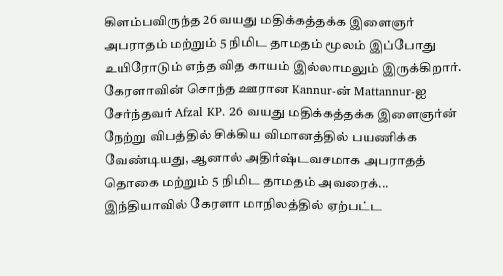கிளம்பவிருந்த 26 வயது மதிக்கத்தக்க இளைஞர் அபராதம் மற்றும் 5 நிமிட தாமதம் மூலம் இப்போது உயிரோடும் எந்த வித காயம் இல்லாமலும் இருக்கிறார்.
கேரளாவின் சொந்த ஊரான Kannur-ன் Mattannur-ஐ சேர்ந்தவர் Afzal KP. 26 வயது மதிக்கத்தக்க இளைஞர்ன் நேற்று விபத்தில் சிக்கிய விமானத்தில் பயணிக்க வேண்டியது, ஆனால் அதிர்ஷ்டவசமாக அபராதத் தொகை மற்றும் 5 நிமிட தாமதம் அவரைக்...
இந்தியாவில் கேரளா மாநிலத்தில் ஏற்பட்ட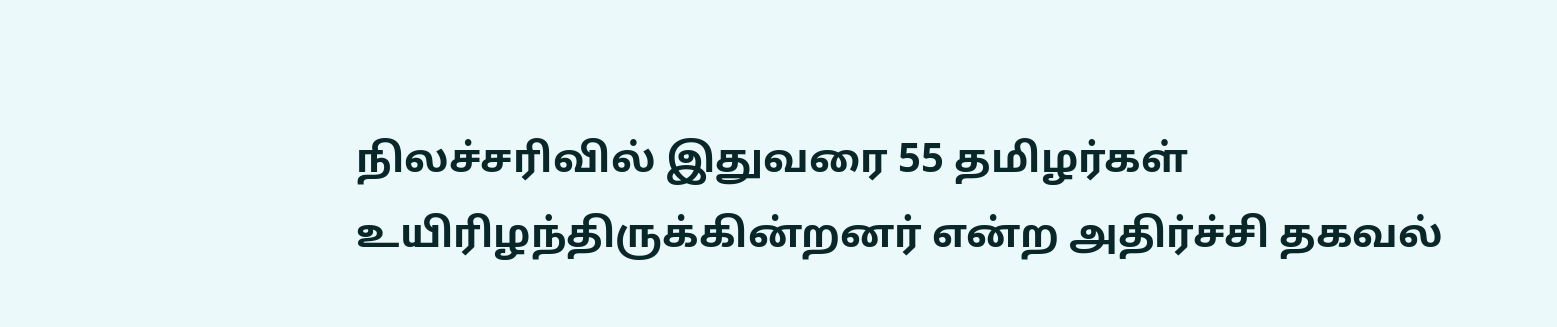நிலச்சரிவில் இதுவரை 55 தமிழர்கள் உயிரிழந்திருக்கின்றனர் என்ற அதிர்ச்சி தகவல்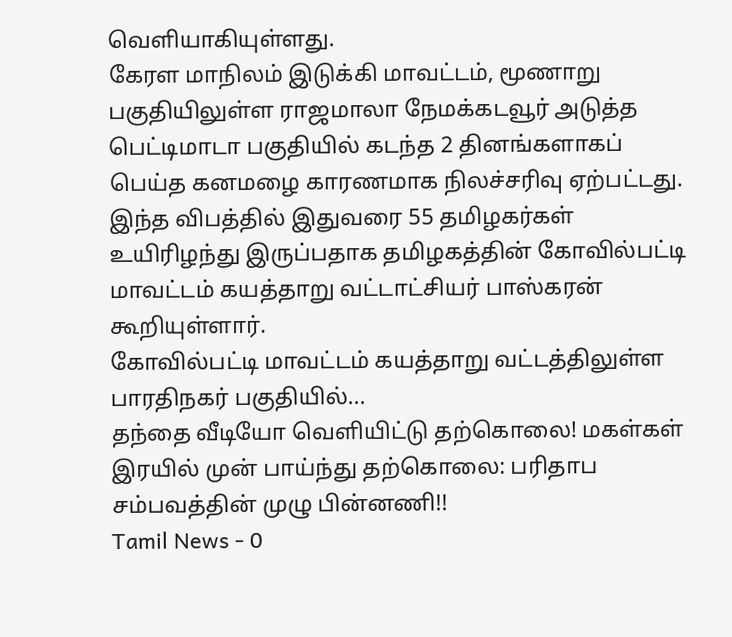வெளியாகியுள்ளது.
கேரள மாநிலம் இடுக்கி மாவட்டம், மூணாறு பகுதியிலுள்ள ராஜமாலா நேமக்கடவூர் அடுத்த பெட்டிமாடா பகுதியில் கடந்த 2 தினங்களாகப் பெய்த கனமழை காரணமாக நிலச்சரிவு ஏற்பட்டது.
இந்த விபத்தில் இதுவரை 55 தமிழகர்கள் உயிரிழந்து இருப்பதாக தமிழகத்தின் கோவில்பட்டி மாவட்டம் கயத்தாறு வட்டாட்சியர் பாஸ்கரன் கூறியுள்ளார்.
கோவில்பட்டி மாவட்டம் கயத்தாறு வட்டத்திலுள்ள பாரதிநகர் பகுதியில்...
தந்தை வீடியோ வெளியிட்டு தற்கொலை! மகள்கள் இரயில் முன் பாய்ந்து தற்கொலை: பரிதாப சம்பவத்தின் முழு பின்னணி!!
Tamil News - 0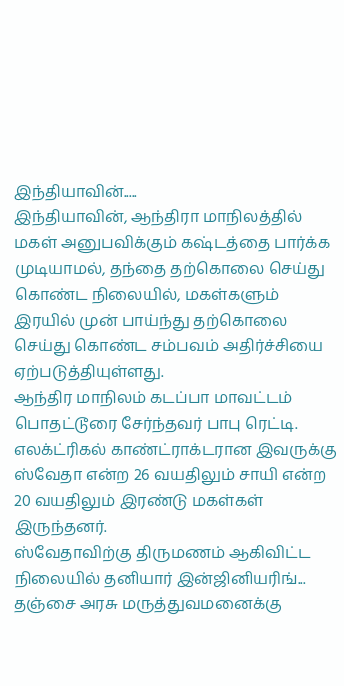இந்தியாவின்.....
இந்தியாவின், ஆந்திரா மாநிலத்தில் மகள் அனுபவிக்கும் கஷ்டத்தை பார்க்க முடியாமல், தந்தை தற்கொலை செய்து கொண்ட நிலையில், மகள்களும் இரயில் முன் பாய்ந்து தற்கொலை செய்து கொண்ட சம்பவம் அதிர்ச்சியை ஏற்படுத்தியுள்ளது.
ஆந்திர மாநிலம் கடப்பா மாவட்டம் பொதட்டூரை சேர்ந்தவர் பாபு ரெட்டி. எலக்ட்ரிகல் காண்ட்ராக்டரான இவருக்கு ஸ்வேதா என்ற 26 வயதிலும் சாயி என்ற 20 வயதிலும் இரண்டு மகள்கள் இருந்தனர்.
ஸ்வேதாவிற்கு திருமணம் ஆகிவிட்ட நிலையில் தனியார் இன்ஜினியரிங்...
தஞ்சை அரசு மருத்துவமனைக்கு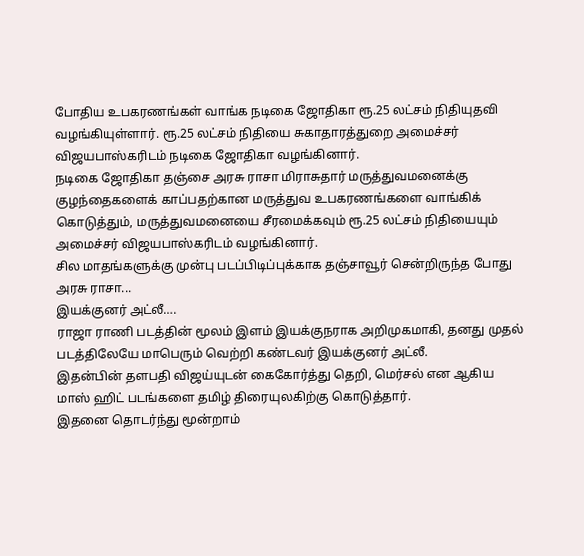போதிய உபகரணங்கள் வாங்க நடிகை ஜோதிகா ரூ.25 லட்சம் நிதியுதவி வழங்கியுள்ளார். ரூ.25 லட்சம் நிதியை சுகாதாரத்துறை அமைச்சர் விஜயபாஸ்கரிடம் நடிகை ஜோதிகா வழங்கினார்.
நடிகை ஜோதிகா தஞ்சை அரசு ராசா மிராசுதார் மருத்துவமனைக்கு குழந்தைகளைக் காப்பதற்கான மருத்துவ உபகரணங்களை வாங்கிக் கொடுத்தும், மருத்துவமனையை சீரமைக்கவும் ரூ.25 லட்சம் நிதியையும் அமைச்சர் விஜயபாஸ்கரிடம் வழங்கினார்.
சில மாதங்களுக்கு முன்பு படப்பிடிப்புக்காக தஞ்சாவூர் சென்றிருந்த போது அரசு ராசா...
இயக்குனர் அட்லீ….
ராஜா ராணி படத்தின் மூலம் இளம் இயக்குநராக அறிமுகமாகி, தனது முதல் படத்திலேயே மாபெரும் வெற்றி கண்டவர் இயக்குனர் அட்லீ.
இதன்பின் தளபதி விஜய்யுடன் கைகோர்த்து தெறி, மெர்சல் என ஆகிய மாஸ் ஹிட் படங்களை தமிழ் திரையுலகிற்கு கொடுத்தார்.
இதனை தொடர்ந்து மூன்றாம்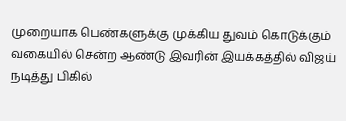முறையாக பெண்களுக்கு முக்கிய துவம் கொடுக்கும் வகையில் சென்ற ஆண்டு இவரின் இயக்கத்தில் விஜய் நடித்து பிகில்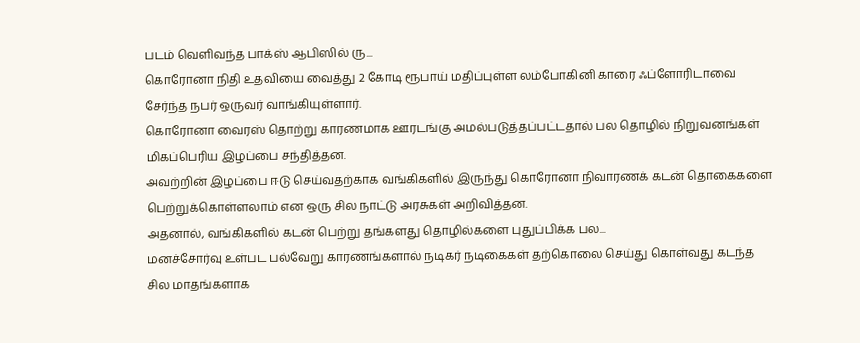படம் வெளிவந்த பாக்ஸ் ஆபிஸில் ரு...
கொரோனா நிதி உதவியை வைத்து 2 கோடி ரூபாய் மதிப்புள்ள லம்போகினி காரை ஃப்ளோரிடாவை சேர்ந்த நபர் ஒருவர் வாங்கியுள்ளார்.
கொரோனா வைரஸ் தொற்று காரணமாக ஊரடங்கு அமல்படுத்தப்பட்டதால் பல தொழில் நிறுவனங்கள் மிகப்பெரிய இழப்பை சந்தித்தன.
அவற்றின் இழப்பை ஈடு செய்வதற்காக வங்கிகளில் இருந்து கொரோனா நிவாரணக் கடன் தொகைகளை பெற்றுக்கொள்ளலாம் என ஒரு சில நாட்டு அரசுகள் அறிவித்தன.
அதனால், வங்கிகளில் கடன் பெற்று தங்களது தொழில்களை புதுப்பிக்க பல...
மனச்சோர்வு உள்பட பல்வேறு காரணங்களால் நடிகர் நடிகைகள் தற்கொலை செய்து கொள்வது கடந்த சில மாதங்களாக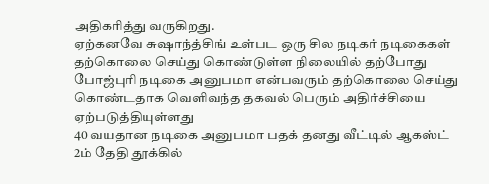அதிகரித்து வருகிறது.
ஏற்கனவே சுஷாந்த்சிங் உள்பட ஒரு சில நடிகர் நடிகைகள் தற்கொலை செய்து கொண்டுள்ள நிலையில் தற்போது போஜ்புரி நடிகை அனுபமா என்பவரும் தற்கொலை செய்து கொண்டதாக வெளிவந்த தகவல் பெரும் அதிர்ச்சியை ஏற்படுத்தியுள்ளது
40 வயதான நடிகை அனுபமா பதக் தனது வீட்டில் ஆகஸ்ட் 2ம் தேதி தூக்கில்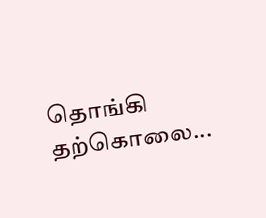தொங்கி தற்கொலை...